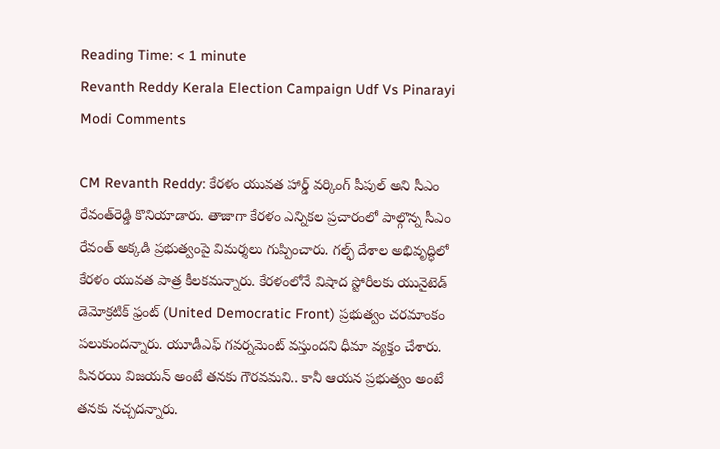Reading Time: < 1 minute
Revanth Reddy Kerala Election Campaign Udf Vs Pinarayi Modi Comments

CM Revanth Reddy: కేరళం యువత హార్డ్ వర్కింగ్ పీపుల్ అని సీఎం రేవంత్‌రెడ్డి కొనియాడారు. తాజాగా కేరళం ఎన్నికల ప్రచారంలో పాల్గొన్న సీఎం రేవంత్‌ అక్కడి ప్రభుత్వంపై విమర్శలు గుప్పించారు. గల్ఫ్ దేశాల అభివృద్ధిలో కేరళం యువత పాత్ర కీలకమన్నారు. కేరళంలోనే విషాద స్టోరీలకు యునైటెడ్ డెమోక్రటిక్ ఫ్రంట్ (United Democratic Front) ప్రభుత్వం చరమాంకం పలుకుందన్నారు. యూడీఎఫ్ గవర్నమెంట్ వస్తుందని ధీమా వ్యక్తం చేశారు. పిన‌ర‌యి విజ‌య‌న్ అంటే తనకు గౌరవమని.. కానీ ఆయన‌ ప్రభుత్వం అంటే తనకు నచ్చదన్నారు.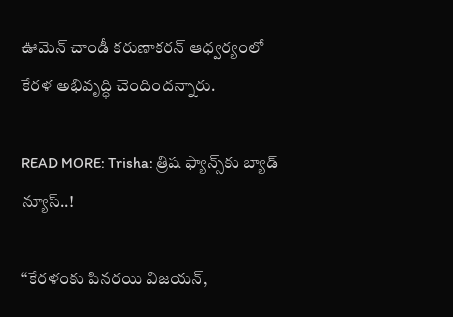ఊమెన్ చాండీ కరుణాకరన్ ఆధ్వర్యంలో కేరళ అభివృద్ధి చెందిందన్నారు.

READ MORE: Trisha: త్రిష ఫ్యాన్స్‌కు బ్యాడ్ న్యూస్..!

“కేరళంకు పిన‌ర‌యి విజ‌య‌న్,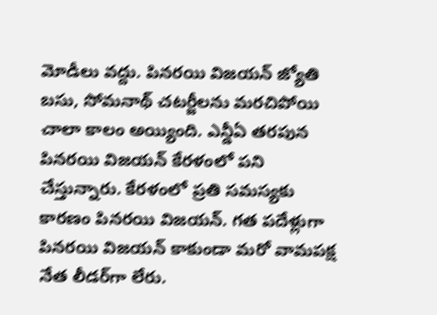మోడీలు వద్దు. పిన‌ర‌యి విజ‌య‌న్ జ్యోతి బసు, సోమనాథ్ చటర్జీలను మరచిపోయి చాలా కాలం అయ్యింది. ఎన్డీఏ తరపున పిన‌ర‌యి విజ‌య‌న్ కేరళంలో పని చేస్తున్నారు. కేరళంలో ప్రతి సమస్యకు కారణం పిన‌ర‌యి విజ‌య‌న్. గత పదేళ్లుగా పిన‌ర‌యి విజ‌య‌న్ కాకుండా మరో వామపక్ష నేత లీడర్‌గా లేరు.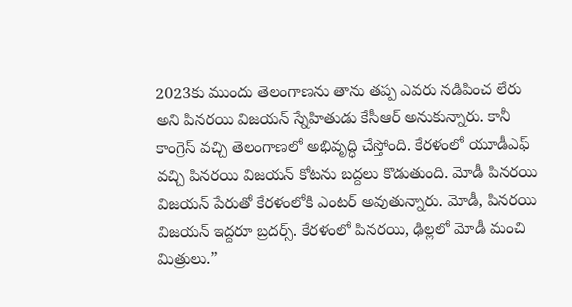2023కు ముందు తెలంగాణను తాను తప్ప ఎవరు నడిపించ లేరు అని పిన‌ర‌యి విజ‌య‌న్ స్నేహితుడు కేసీఆర్ అనుకున్నారు. కానీ కాంగ్రెస్ వచ్చి తెలంగాణలో అభివృద్ధి చేస్తోంది. కేరళంలో యూడీఎఫ్ వచ్చి పిన‌ర‌యి విజ‌య‌న్ కోటను ‌బద్దలు కొడుతుంది. మోడీ పిన‌ర‌యి విజ‌య‌న్ పేరుతో‌ కేరళంలోకి ఎంటర్ అవుతున్నారు. మోడీ, పినరయి విజయన్ ఇద్దరూ బ్రదర్స్. కేరళ‌ంలో పిన‌ర‌యి, ఢిల్లలో మోడీ మంచి మిత్రులు.”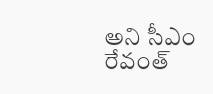అని సీఎం రేవంత్‌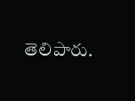తెలిపారు.